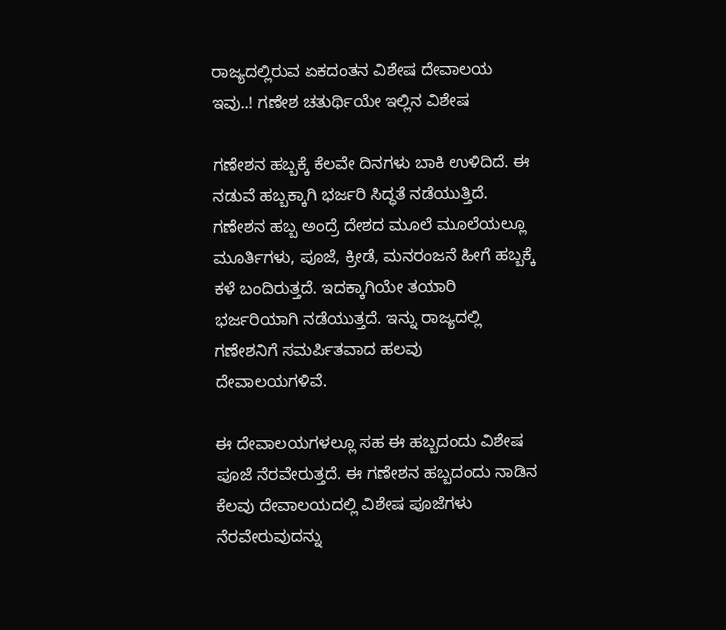ರಾಜ್ಯದಲ್ಲಿರುವ ಏಕದಂತನ ವಿಶೇಷ ದೇವಾಲಯ ಇವು..! ಗಣೇಶ ಚತುರ್ಥಿಯೇ ಇಲ್ಲಿನ ವಿಶೇಷ

ಗಣೇಶನ ಹಬ್ಬಕ್ಕೆ ಕೆಲವೇ ದಿನಗಳು ಬಾಕಿ ಉಳಿದಿದೆ. ಈ ನಡುವೆ ಹಬ್ಬಕ್ಕಾಗಿ ಭರ್ಜರಿ ಸಿದ್ಧತೆ ನಡೆಯುತ್ತಿದೆ. ಗಣೇಶನ ಹಬ್ಬ ಅಂದ್ರೆ ದೇಶದ ಮೂಲೆ ಮೂಲೆಯಲ್ಲೂ ಮೂರ್ತಿಗಳು, ಪೂಜೆ, ಕ್ರೀಡೆ, ಮನರಂಜನೆ ಹೀಗೆ ಹಬ್ಬಕ್ಕೆ ಕಳೆ ಬಂದಿರುತ್ತದೆ. ಇದಕ್ಕಾಗಿಯೇ ತಯಾರಿ ಭರ್ಜರಿಯಾಗಿ ನಡೆಯುತ್ತದೆ. ಇನ್ನು ರಾಜ್ಯದಲ್ಲಿ ಗಣೇಶನಿಗೆ ಸಮರ್ಪಿತವಾದ ಹಲವು ದೇವಾಲಯಗಳಿವೆ.

ಈ ದೇವಾಲಯಗಳಲ್ಲೂ ಸಹ ಈ ಹಬ್ಬದಂದು ವಿಶೇಷ ಪೂಜೆ ನೆರವೇರುತ್ತದೆ. ಈ ಗಣೇಶನ ಹಬ್ಬದಂದು ನಾಡಿನ ಕೆಲವು ದೇವಾಲಯದಲ್ಲಿ ವಿಶೇಷ ಪೂಜೆಗಳು ನೆರವೇರುವುದನ್ನು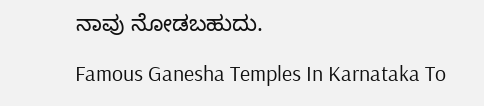ನಾವು ನೋಡಬಹುದು.

Famous Ganesha Temples In Karnataka To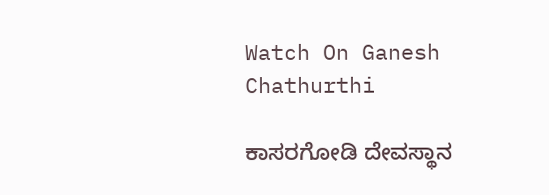Watch On Ganesh Chathurthi

ಕಾಸರಗೋಡಿ ದೇವಸ್ಥಾನ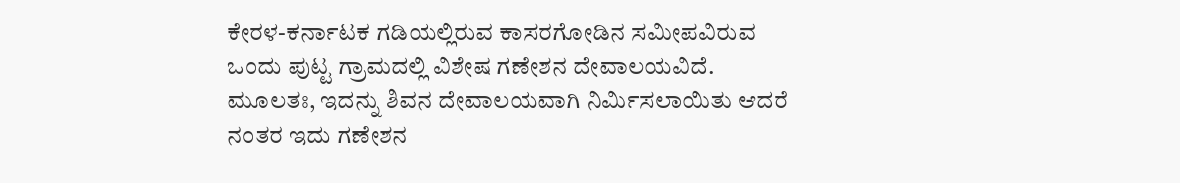ಕೇರಳ-ಕರ್ನಾಟಕ ಗಡಿಯಲ್ಲಿರುವ ಕಾಸರಗೋಡಿನ ಸಮೀಪವಿರುವ ಒಂದು ಪುಟ್ಟ ಗ್ರಾಮದಲ್ಲಿ ವಿಶೇಷ ಗಣೇಶನ ದೇವಾಲಯವಿದೆ. ಮೂಲತಃ, ಇದನ್ನು ಶಿವನ ದೇವಾಲಯವಾಗಿ ನಿರ್ಮಿಸಲಾಯಿತು ಆದರೆ ನಂತರ ಇದು ಗಣೇಶನ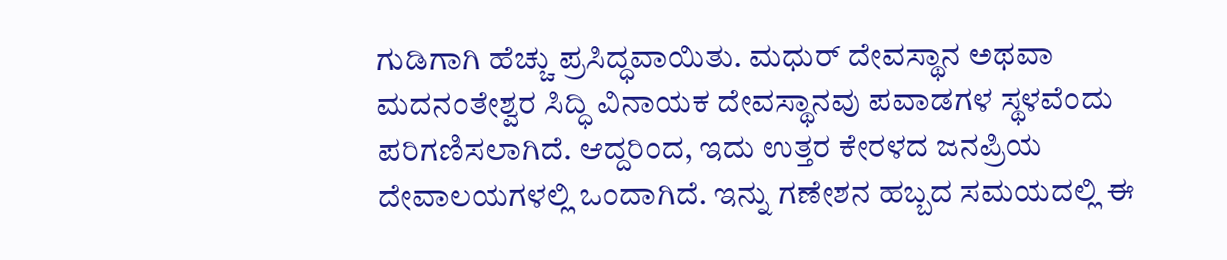ಗುಡಿಗಾಗಿ ಹೆಚ್ಚು ಪ್ರಸಿದ್ಧವಾಯಿತು. ಮಧುರ್ ದೇವಸ್ಥಾನ ಅಥವಾ ಮದನಂತೇಶ್ವರ ಸಿದ್ಧಿ ವಿನಾಯಕ ದೇವಸ್ಥಾನವು ಪವಾಡಗಳ ಸ್ಥಳವೆಂದು ಪರಿಗಣಿಸಲಾಗಿದೆ. ಆದ್ದರಿಂದ, ಇದು ಉತ್ತರ ಕೇರಳದ ಜನಪ್ರಿಯ ದೇವಾಲಯಗಳಲ್ಲಿ ಒಂದಾಗಿದೆ. ಇನ್ನು ಗಣೇಶನ ಹಬ್ಬದ ಸಮಯದಲ್ಲಿ ಈ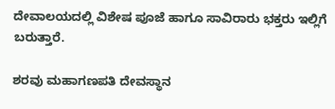ದೇವಾಲಯದಲ್ಲಿ ವಿಶೇಷ ಪೂಜೆ ಹಾಗೂ ಸಾವಿರಾರು ಭಕ್ತರು ಇಲ್ಲಿಗೆ ಬರುತ್ತಾರೆ.

ಶರವು ಮಹಾಗಣಪತಿ ದೇವಸ್ಥಾನ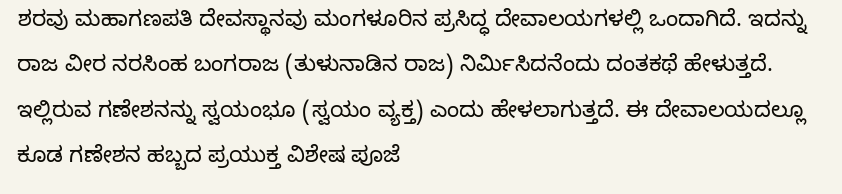ಶರವು ಮಹಾಗಣಪತಿ ದೇವಸ್ಥಾನವು ಮಂಗಳೂರಿನ ಪ್ರಸಿದ್ಧ ದೇವಾಲಯಗಳಲ್ಲಿ ಒಂದಾಗಿದೆ. ಇದನ್ನು ರಾಜ ವೀರ ನರಸಿಂಹ ಬಂಗರಾಜ (ತುಳುನಾಡಿನ ರಾಜ) ನಿರ್ಮಿಸಿದನೆಂದು ದಂತಕಥೆ ಹೇಳುತ್ತದೆ. ಇಲ್ಲಿರುವ ಗಣೇಶನನ್ನು ಸ್ವಯಂಭೂ (ಸ್ವಯಂ ವ್ಯಕ್ತ) ಎಂದು ಹೇಳಲಾಗುತ್ತದೆ. ಈ ದೇವಾಲಯದಲ್ಲೂ ಕೂಡ ಗಣೇಶನ ಹಬ್ಬದ ಪ್ರಯುಕ್ತ ವಿಶೇಷ ಪೂಜೆ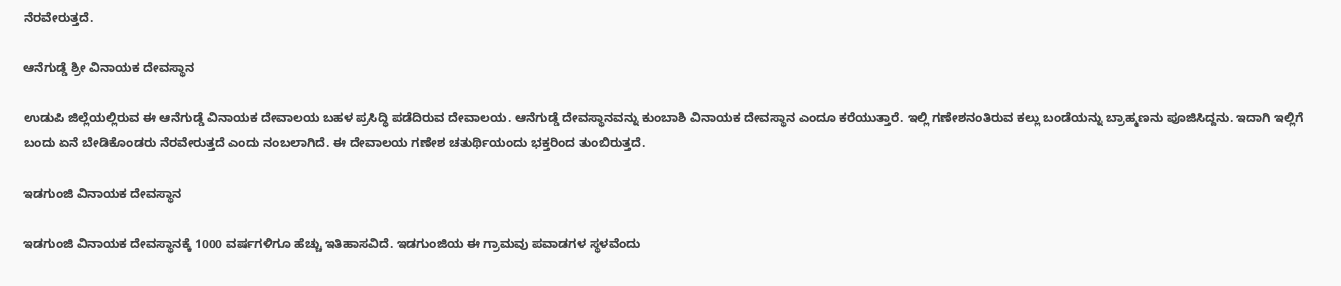ನೆರವೇರುತ್ತದೆ.

ಆನೆಗುಡ್ಡೆ ಶ್ರೀ ವಿನಾಯಕ ದೇವಸ್ಥಾನ

ಉಡುಪಿ ಜಿಲ್ಲೆಯಲ್ಲಿರುವ ಈ ಆನೆಗುಡ್ಡೆ ವಿನಾಯಕ ದೇವಾಲಯ ಬಹಳ ಪ್ರಸಿದ್ಧಿ ಪಡೆದಿರುವ ದೇವಾಲಯ. ಆನೆಗುಡ್ಡೆ ದೇವಸ್ಥಾನವನ್ನು ಕುಂಬಾಶಿ ವಿನಾಯಕ ದೇವಸ್ಥಾನ ಎಂದೂ ಕರೆಯುತ್ತಾರೆ. ಇಲ್ಲಿ ಗಣೇಶನಂತಿರುವ ಕಲ್ಲು ಬಂಡೆಯನ್ನು ಬ್ರಾಹ್ಮಣನು ಪೂಜಿಸಿದ್ದನು. ಇದಾಗಿ ಇಲ್ಲಿಗೆ ಬಂದು ಏನೆ ಬೇಡಿಕೊಂಡರು ನೆರವೇರುತ್ತದೆ ಎಂದು ನಂಬಲಾಗಿದೆ. ಈ ದೇವಾಲಯ ಗಣೇಶ ಚತುರ್ಥಿಯಂದು ಭಕ್ತರಿಂದ ತುಂಬಿರುತ್ತದೆ.

ಇಡಗುಂಜಿ ವಿನಾಯಕ ದೇವಸ್ಥಾನ

ಇಡಗುಂಜಿ ವಿನಾಯಕ ದೇವಸ್ಥಾನಕ್ಕೆ 1000 ವರ್ಷಗಳಿಗೂ ಹೆಚ್ಚು ಇತಿಹಾಸವಿದೆ. ಇಡಗುಂಜಿಯ ಈ ಗ್ರಾಮವು ಪವಾಡಗಳ ಸ್ಥಳವೆಂದು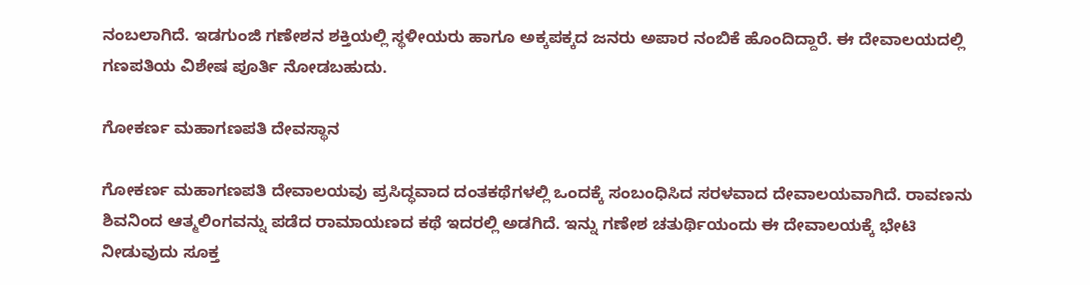ನಂಬಲಾಗಿದೆ. ಇಡಗುಂಜಿ ಗಣೇಶನ ಶಕ್ತಿಯಲ್ಲಿ ಸ್ಥಳೀಯರು ಹಾಗೂ ಅಕ್ಕಪಕ್ಕದ ಜನರು ಅಪಾರ ನಂಬಿಕೆ ಹೊಂದಿದ್ದಾರೆ. ಈ ದೇವಾಲಯದಲ್ಲಿ ಗಣಪತಿಯ ವಿಶೇಷ ಪೂರ್ತಿ ನೋಡಬಹುದು.

ಗೋಕರ್ಣ ಮಹಾಗಣಪತಿ ದೇವಸ್ಥಾನ

ಗೋಕರ್ಣ ಮಹಾಗಣಪತಿ ದೇವಾಲಯವು ಪ್ರಸಿದ್ಧವಾದ ದಂತಕಥೆಗಳಲ್ಲಿ ಒಂದಕ್ಕೆ ಸಂಬಂಧಿಸಿದ ಸರಳವಾದ ದೇವಾಲಯವಾಗಿದೆ. ರಾವಣನು ಶಿವನಿಂದ ಆತ್ಮಲಿಂಗವನ್ನು ಪಡೆದ ರಾಮಾಯಣದ ಕಥೆ ಇದರಲ್ಲಿ ಅಡಗಿದೆ. ಇನ್ನು ಗಣೇಶ ಚತುರ್ಥಿಯಂದು ಈ ದೇವಾಲಯಕ್ಕೆ ಭೇಟಿ ನೀಡುವುದು ಸೂಕ್ತ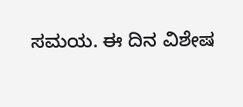ಸಮಯ. ಈ ದಿನ ವಿಶೇಷ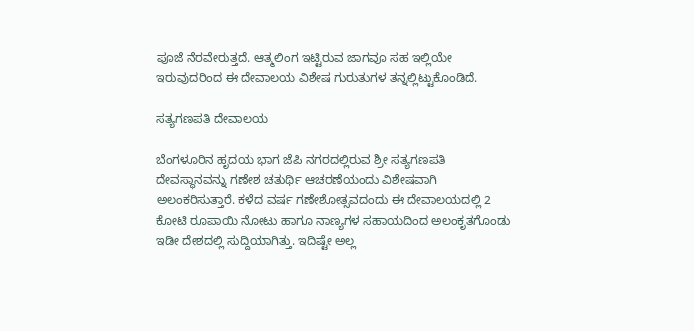ಪೂಜೆ ನೆರವೇರುತ್ತದೆ. ಆತ್ಮಲಿಂಗ ಇಟ್ಟಿರುವ ಜಾಗವೂ ಸಹ ಇಲ್ಲಿಯೇ ಇರುವುದರಿಂದ ಈ ದೇವಾಲಯ ವಿಶೇಷ ಗುರುತುಗಳ ತನ್ನಲ್ಲಿಟ್ಟುಕೊಂಡಿದೆ.

ಸತ್ಯಗಣಪತಿ ದೇವಾಲಯ

ಬೆಂಗಳೂರಿನ ಹೃದಯ ಭಾಗ ಜೆಪಿ ನಗರದಲ್ಲಿರುವ ಶ್ರೀ ಸತ್ಯಗಣಪತಿ ದೇವಸ್ಥಾನವನ್ನು ಗಣೇಶ ಚತುರ್ಥಿ ಆಚರಣೆಯಂದು ವಿಶೇಷವಾಗಿ ಅಲಂಕರಿಸುತ್ತಾರೆ. ಕಳೆದ ವರ್ಷ ಗಣೇಶೋತ್ಸವದಂದು ಈ ದೇವಾಲಯದಲ್ಲಿ 2 ಕೋಟಿ ರೂಪಾಯಿ ನೋಟು ಹಾಗೂ ನಾಣ್ಯಗಳ ಸಹಾಯದಿಂದ ಅಲಂಕೃತಗೊಂಡು ಇಡೀ ದೇಶದಲ್ಲಿ ಸುದ್ದಿಯಾಗಿತ್ತು. ಇದಿಷ್ಟೇ ಅಲ್ಲ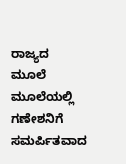ರಾಜ್ಯದ ಮೂಲೆ ಮೂಲೆಯಲ್ಲಿ ಗಣೇಶನಿಗೆ ಸಮರ್ಪಿತವಾದ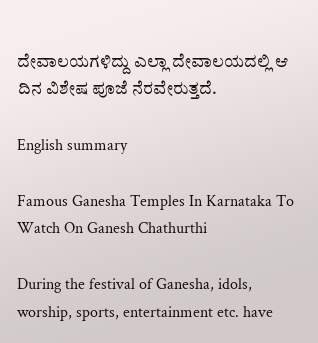ದೇವಾಲಯಗಳಿದ್ದು ಎಲ್ಲಾ ದೇವಾಲಯದಲ್ಲಿ ಆ ದಿನ ವಿಶೇಷ ಪೂಜೆ ನೆರವೇರುತ್ತದೆ.

English summary

Famous Ganesha Temples In Karnataka To Watch On Ganesh Chathurthi

During the festival of Ganesha, idols, worship, sports, entertainment etc. have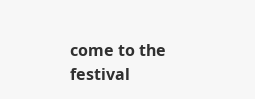come to the festival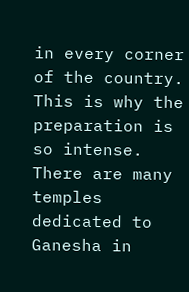in every corner of the country. This is why the preparation is so intense. There are many temples dedicated to Ganesha in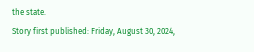the state.
Story first published: Friday, August 30, 2024,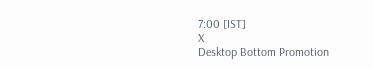7:00 [IST]
X
Desktop Bottom Promotion